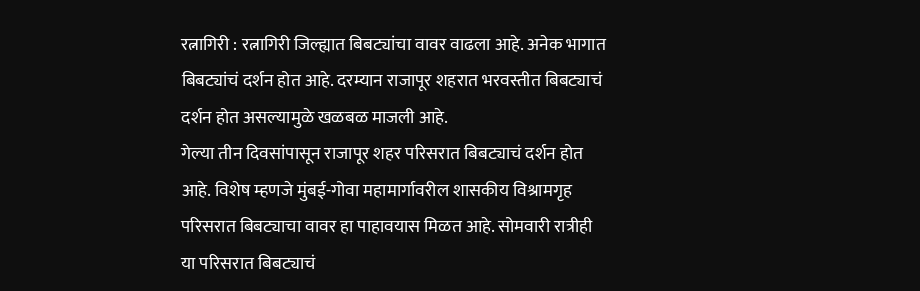रत्नागिरी : रत्नागिरी जिल्ह्यात बिबट्यांचा वावर वाढला आहे. अनेक भागात बिबट्यांचं दर्शन होत आहे. दरम्यान राजापूर शहरात भरवस्तीत बिबट्याचं दर्शन होत असल्यामुळे खळबळ माजली आहे.
गेल्या तीन दिवसांपासून राजापूर शहर परिसरात बिबट्याचं दर्शन होत आहे. विशेष म्हणजे मुंबई-गोवा महामार्गावरील शासकीय विश्रामगृह परिसरात बिबट्याचा वावर हा पाहावयास मिळत आहे. सोमवारी रात्रीही या परिसरात बिबट्याचं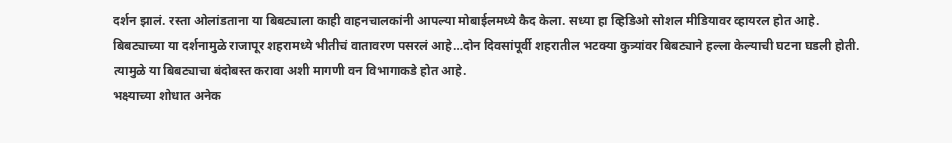दर्शन झालं. रस्ता ओलांडताना या बिबट्याला काही वाहनचालकांनी आपल्या मोबाईलमध्ये कैद केला. सध्या हा व्हिडिओ सोशल मीडियावर व्हायरल होत आहे.
बिबट्याच्या या दर्शनामुळे राजापूर शहरामध्ये भीतीचं वातावरण पसरलं आहे…दोन दिवसांपूर्वी शहरातील भटक्या कुत्र्यांवर बिबट्याने हल्ला केल्याची घटना घडली होती. त्यामुळे या बिबट्याचा बंदोबस्त करावा अशी मागणी वन विभागाकडे होत आहे.
भक्ष्याच्या शोधात अनेक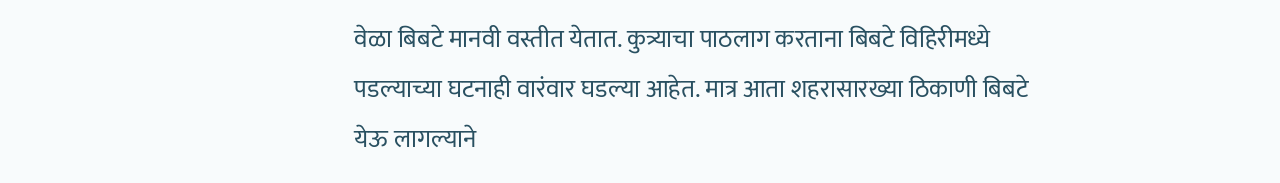वेळा बिबटे मानवी वस्तीत येतात. कुत्र्याचा पाठलाग करताना बिबटे विहिरीमध्ये पडल्याच्या घटनाही वारंवार घडल्या आहेत. मात्र आता शहरासारख्या ठिकाणी बिबटे येऊ लागल्याने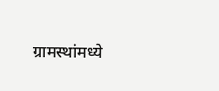ग्रामस्थांमध्ये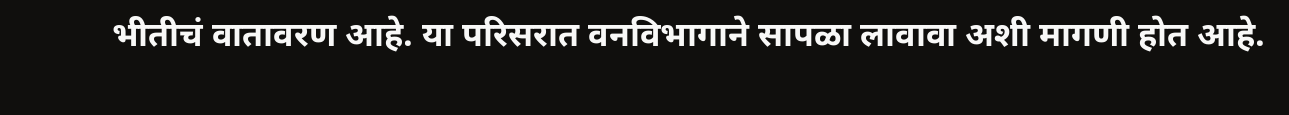भीतीचं वातावरण आहे. या परिसरात वनविभागाने सापळा लावावा अशी मागणी होत आहे.